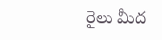రైలు మీద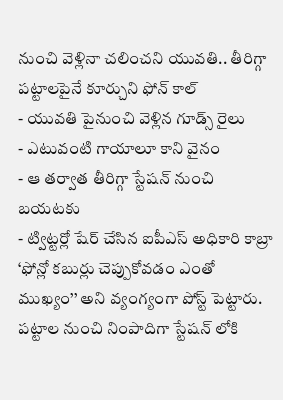నుంచి వెళ్లినా చలించని యువతి.. తీరిగ్గా పట్టాలపైనే కూర్చుని ఫోన్ కాల్
- యువతి పైనుంచి వెళ్లిన గూడ్స్ రైలు
- ఎటువంటి గాయాలూ కాని వైనం
- ఆ తర్వాత తీరిగ్గా స్టేషన్ నుంచి బయటకు
- ట్విట్టర్లో షేర్ చేసిన ఐపీఎస్ అధికారి కాబ్రా
‘ఫోన్లో కబుర్లు చెప్పుకోవడం ఎంతో ముఖ్యం’’ అని వ్యంగ్యంగా పోస్ట్ పెట్టారు. పట్టాల నుంచి నింపాదిగా స్టేషన్ లోకి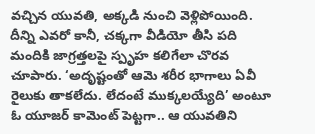వచ్చిన యువతి, అక్కడి నుంచి వెళ్లిపోయింది. దీన్ని ఎవరో కానీ, చక్కగా వీడియో తీసి పది మందికి జాగ్రత్తలపై స్పృహ కలిగేలా చొరవ చూపారు. ‘అదృష్టంతో ఆమె శరీర భాగాలు ఏవీ రైలుకు తాకలేదు. లేదంటే ముక్కలయ్యేది’ అంటూ ఓ యూజర్ కామెంట్ పెట్టగా.. ఆ యువతిని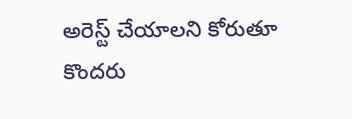అరెస్ట్ చేయాలని కోరుతూ కొందరు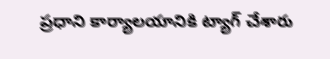ప్రధాని కార్యాలయానికి ట్యాగ్ చేశారు